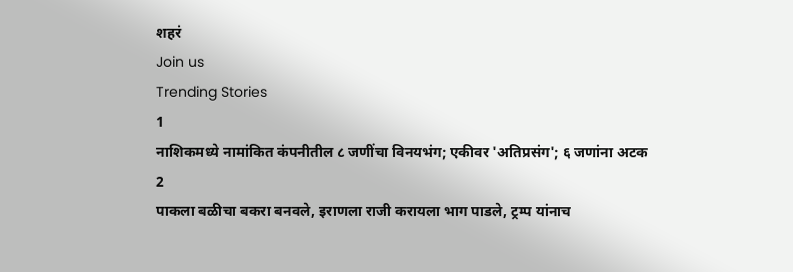शहरं
Join us
Trending Stories
1
नाशिकमध्ये नामांकित कंपनीतील ८ जणींचा विनयभंग; एकीवर 'अतिप्रसंग'; ६ जणांना अटक
2
पाकला बळीचा बकरा बनवले, इराणला राजी करायला भाग पाडले, ट्रम्प यांनाच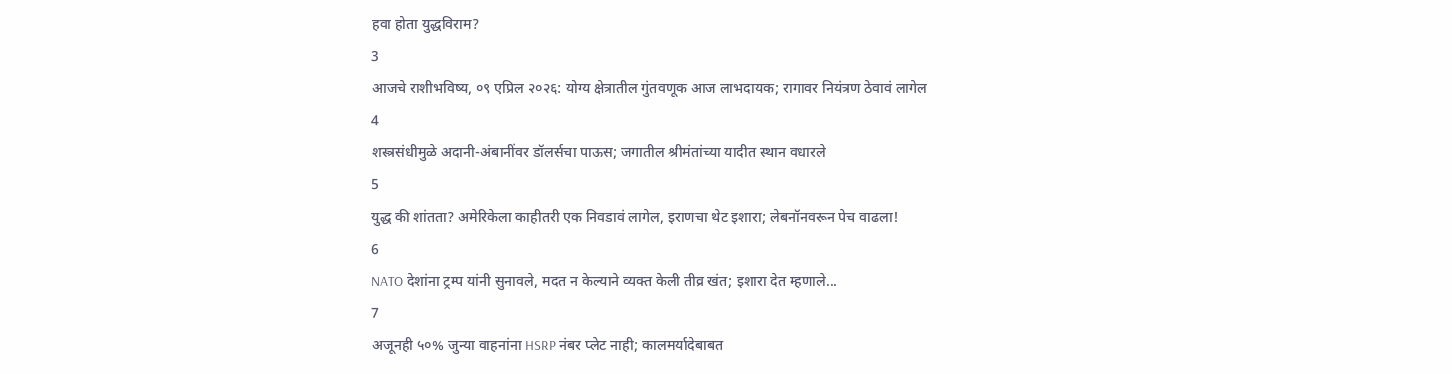हवा होता युद्धविराम?
3
आजचे राशीभविष्य, ०९ एप्रिल २०२६: योग्य क्षेत्रातील गुंतवणूक आज लाभदायक; रागावर नियंत्रण ठेवावं लागेल
4
शस्त्रसंधीमुळे अदानी-अंबानींवर डॉलर्सचा पाऊस; जगातील श्रीमंतांच्या यादीत स्थान वधारले
5
युद्ध की शांतता? अमेरिकेला काहीतरी एक निवडावं लागेल, इराणचा थेट इशारा; लेबनॉनवरून पेच वाढला!
6
NATO देशांना ट्रम्प यांनी सुनावले, मदत न केल्याने व्यक्त केली तीव्र खंत; इशारा देत म्हणाले...
7
अजूनही ५०% जुन्या वाहनांना HSRP नंबर प्लेट नाही; कालमर्यादेबाबत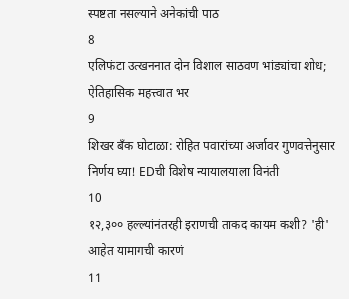स्पष्टता नसल्याने अनेकांची पाठ
8
एलिफंटा उत्खननात दोन विशाल साठवण भांड्यांचा शोध; ऐतिहासिक महत्त्वात भर
9
शिखर बँक घोटाळा: रोहित पवारांच्या अर्जावर गुणवत्तेनुसार निर्णय घ्या! EDची विशेष न्यायालयाला विनंती
10
१२,३०० हल्ल्यांनंतरही इराणची ताकद कायम कशी? 'ही' आहेत यामागची कारणं
11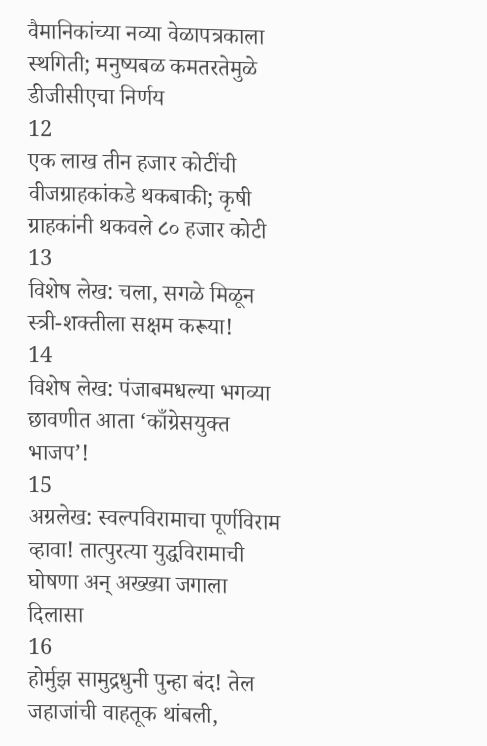वैमानिकांच्या नव्या वेळापत्रकाला स्थगिती; मनुष्यबळ कमतरतेमुळे डीजीसीएचा निर्णय
12
एक लाख तीन हजार कोटींची वीजग्राहकांकडे थकबाकी; कृषी ग्राहकांनी थकवले ८० हजार कोटी
13
विशेष लेख: चला, सगळे मिळून स्त्री-शक्तीला सक्षम करूया!
14
विशेष लेख: पंजाबमधल्या भगव्या छावणीत आता ‘काँग्रेसयुक्त भाजप’!
15
अग्रलेख: स्वल्पविरामाचा पूर्णविराम व्हावा! तात्पुरत्या युद्धविरामाची घोषणा अन् अख्ख्या जगाला दिलासा
16
होर्मुझ सामुद्रधुनी पुन्हा बंद! तेल जहाजांची वाहतूक थांबली,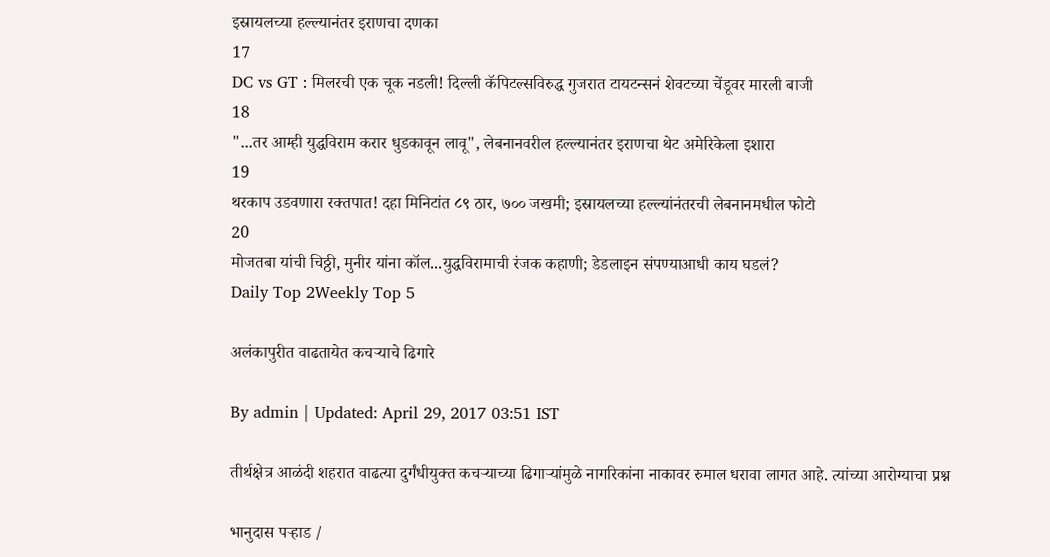इस्रायलच्या हल्ल्यानंतर इराणचा दणका
17
DC vs GT : मिलरची एक चूक नडली! दिल्ली कॅपिटल्सविरुद्ध गुजरात टायटन्सनं शेवटच्या चेंडूवर मारली बाजी
18
"...तर आम्ही युद्धविराम करार धुडकावून लावू", लेबनानवरील हल्ल्यानंतर इराणचा थेट अमेरिकेला इशारा
19
थरकाप उडवणारा रक्तपात! दहा मिनिटांत ८९ ठार, ७०० जखमी; इस्रायलच्या हल्ल्यांनंतरची लेबनानमधील फोटो
20
मोजतबा यांची चिठ्ठी, मुनीर यांना कॉल...युद्धविरामाची रंजक कहाणी; डेडलाइन संपण्याआधी काय घडलं?
Daily Top 2Weekly Top 5

अलंकापुरीत वाढतायेत कचऱ्याचे ढिगारे

By admin | Updated: April 29, 2017 03:51 IST

तीर्थक्षेत्र आळंदी शहरात वाढत्या दुर्गंधीयुक्त कचऱ्याच्या ढिगाऱ्यांमुळे नागरिकांना नाकावर रुमाल धरावा लागत आहे. त्यांच्या आरोग्याचा प्रश्न

भानुदास पऱ्हाड /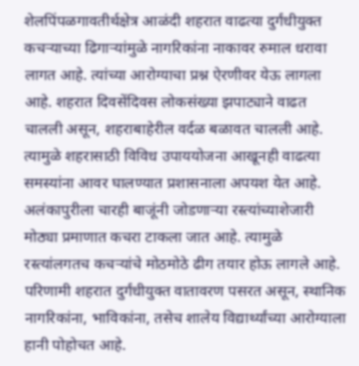शेलपिंपळगावतीर्थक्षेत्र आळंदी शहरात वाढत्या दुर्गंधीयुक्त कचऱ्याच्या ढिगाऱ्यांमुळे नागरिकांना नाकावर रुमाल धरावा लागत आहे. त्यांच्या आरोग्याचा प्रश्न ऐरणीवर येऊ लागला आहे. शहरात दिवसेंदिवस लोकसंख्या झपाट्याने वाढत चालली असून, शहराबाहेरील वर्दळ बळावत चालली आहे. त्यामुळे शहरासाठी विविध उपाययोजना आखूनही वाढत्या समस्यांना आवर घालण्यात प्रशासनाला अपयश येत आहे. अलंकापुरीला चारही बाजूंनी जोडणाऱ्या रस्त्यांच्याशेजारी मोठ्या प्रमाणात कचरा टाकला जात आहे. त्यामुळे रस्त्यांलगतच कचऱ्यांचे मोठमोठे ढीग तयार होऊ लागले आहे. परिणामी शहरात दुर्गंधीयुक्त वातावरण पसरत असून, स्थानिक नागरिकांना, भाविकांना, तसेच शालेय विद्यार्थ्यांच्या आरोग्याला हानी पोहोचत आहे.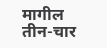मागील तीन-चार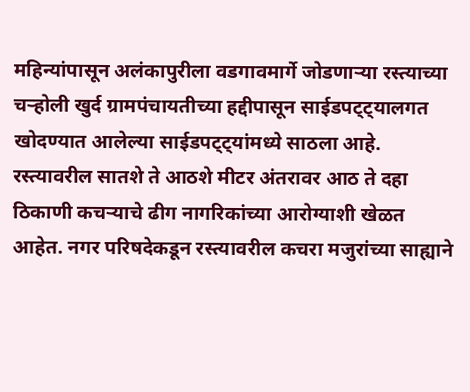महिन्यांपासून अलंकापुरीला वडगावमार्गे जोडणाऱ्या रस्त्याच्या चऱ्होली खुर्द ग्रामपंचायतीच्या हद्दीपासून साईडपट्ट्यालगत खोदण्यात आलेल्या साईडपट्ट्यांमध्ये साठला आहे. रस्त्यावरील सातशे ते आठशे मीटर अंतरावर आठ ते दहा ठिकाणी कचऱ्याचे ढीग नागरिकांच्या आरोग्याशी खेळत आहेत. नगर परिषदेकडून रस्त्यावरील कचरा मजुरांच्या साह्याने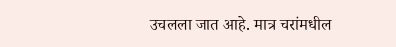उचलला जात आहे. मात्र चरांमधील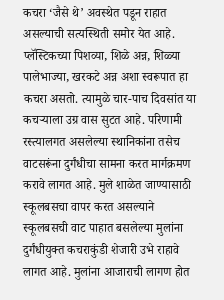कचरा ‘जैसे थे’ अवस्थेत पडून राहात असल्याची सत्यस्थिती समोर येत आहे. प्लॅस्टिकच्या पिशव्या, शिळे अन्न, शिळ्या पालेभाज्या, खरकटे अन्न अशा स्वरूपात हा कचरा असतो. त्यामुळे चार-पाच दिवसांत या कचऱ्याला उग्र वास सुटत आहे. परिणामी रस्त्यालगत असलेल्या स्थानिकांना तसेच वाटसरूंना दुर्गंधीचा सामना करत मार्गक्रमण करावे लागत आहे. मुले शाळेत जाण्यासाठी स्कूलबसचा वापर करत असल्याने स्कूलबसची वाट पाहात बसलेल्या मुलांना दुर्गंधीयुक्त कचराकुंडी शेजारी उभे राहावे लागत आहे. मुलांना आजाराची लागण होत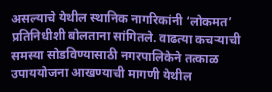असल्याचे येथील स्थानिक नागरिकांनी ‘लोकमत’ प्रतिनिधीशी बोलताना सांगितले. वाढत्या कचऱ्याची समस्या सोडविण्यासाठी नगरपालिकेने तत्काळ उपाययोजना आखण्याची मागणी येथील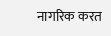नागरिक करत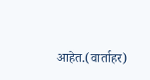आहेत.(वार्ताहर)